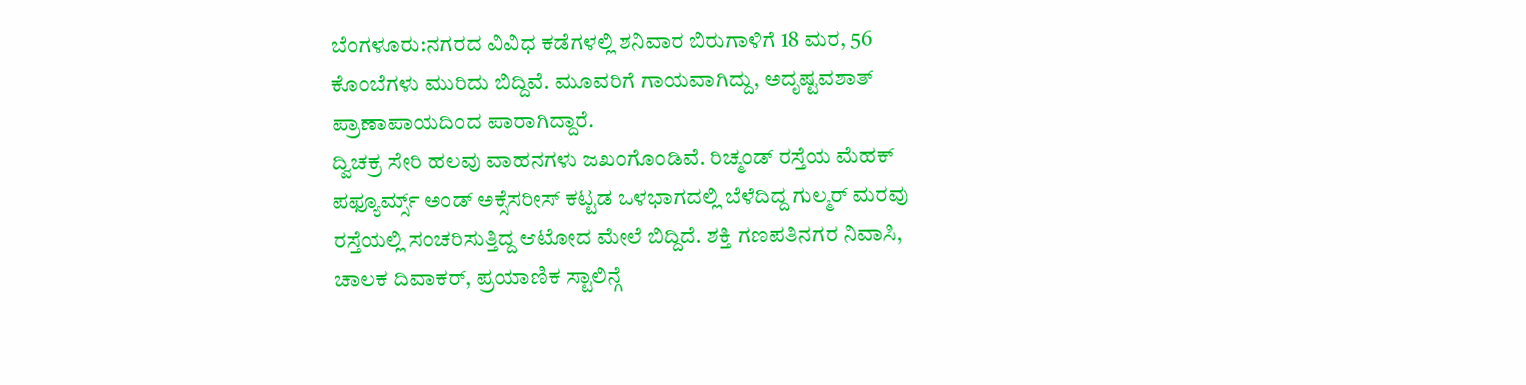ಬೆಂಗಳೂರು:ನಗರದ ವಿವಿಧ ಕಡೆಗಳಲ್ಲಿ ಶನಿವಾರ ಬಿರುಗಾಳಿಗೆ 18 ಮರ, 56 ಕೊಂಬೆಗಳು ಮುರಿದು ಬಿದ್ದಿವೆ. ಮೂವರಿಗೆ ಗಾಯವಾಗಿದ್ದು, ಅದೃಷ್ಟವಶಾತ್ ಪ್ರಾಣಾಪಾಯದಿಂದ ಪಾರಾಗಿದ್ದಾರೆ.
ದ್ವಿಚಕ್ರ ಸೇರಿ ಹಲವು ವಾಹನಗಳು ಜಖಂಗೊಂಡಿವೆ. ರಿಚ್ಮಂಡ್ ರಸ್ತೆಯ ಮೆಹಕ್ ಪಫ್ಯೂರ್ಮ್ಸ್ ಅಂಡ್ ಅಕ್ಸೆಸರೀಸ್ ಕಟ್ಟಡ ಒಳಭಾಗದಲ್ಲಿ ಬೆಳೆದಿದ್ದ ಗುಲ್ಮರ್ ಮರವು ರಸ್ತೆಯಲ್ಲಿ ಸಂಚರಿಸುತ್ತಿದ್ದ ಆಟೋದ ಮೇಲೆ ಬಿದ್ದಿದೆ. ಶಕ್ತಿ ಗಣಪತಿನಗರ ನಿವಾಸಿ, ಚಾಲಕ ದಿವಾಕರ್, ಪ್ರಯಾಣಿಕ ಸ್ಟಾಲಿನ್ಗೆ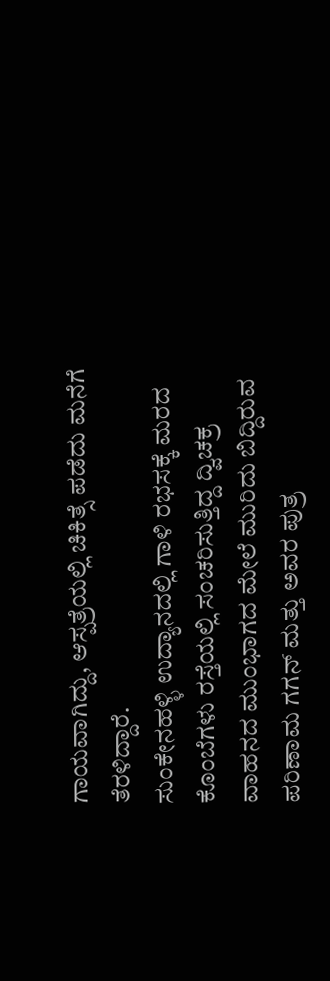ಗಾಯವಾಗಿದ್ದು, ಆಸ್ಪತ್ರೆಯಲ್ಲಿ ಚಿಕಿತ್ಸೆ ಪಡೆದು ಮನೆಗೆ ತೆರಳಿದ್ದಾರೆ.
ಸುಂಕೇನಹಳ್ಳಿ ಉದ್ಯಾನದಲ್ಲಿ ಗಾಳಿ ರಭಸಕ್ಕೆ ಮರದ ಕೊಂಬೆಗಳು ರಸ್ತೆಯಲ್ಲಿ ಸಂಚರಿಸುತ್ತಿದ್ದ ದ್ವಿಚಕ್ರ ವಾಹನದ ಮುಂಭಾಗದ ಮೇಲೆ ಮುರಿದು ಬಿದ್ದಿರುವ ಪರಿಣಾಮ ಗಗನ್ ಮತ್ತು ಅವರ ಪುತ್ರ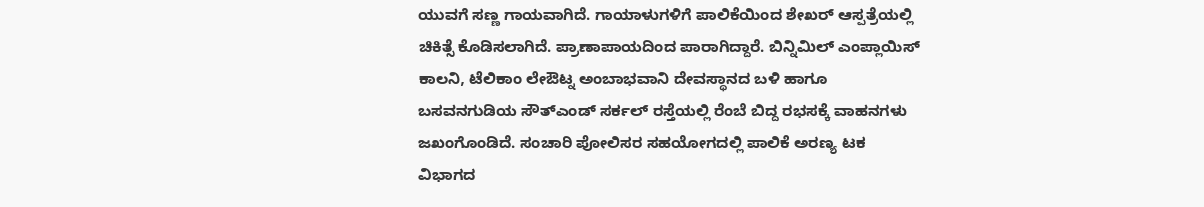ಯುವಗೆ ಸಣ್ಣ ಗಾಯವಾಗಿದೆ. ಗಾಯಾಳುಗಳಿಗೆ ಪಾಲಿಕೆಯಿಂದ ಶೇಖರ್ ಆಸ್ಪತ್ರೆಯಲ್ಲಿ ಚಿಕಿತ್ಸೆ ಕೊಡಿಸಲಾಗಿದೆ. ಪ್ರಾಣಾಪಾಯದಿಂದ ಪಾರಾಗಿದ್ದಾರೆ. ಬಿನ್ನಿಮಿಲ್ ಎಂಪ್ಲಾಯಿಸ್ ಕಾಲನಿ, ಟೆಲಿಕಾಂ ಲೇಔಟ್ನ ಅಂಬಾಭವಾನಿ ದೇವಸ್ಥಾನದ ಬಳಿ ಹಾಗೂ ಬಸವನಗುಡಿಯ ಸೌತ್ಎಂಡ್ ಸರ್ಕಲ್ ರಸ್ತೆಯಲ್ಲಿ ರೆಂಬೆ ಬಿದ್ದ ರಭಸಕ್ಕೆ ವಾಹನಗಳು ಜಖಂಗೊಂಡಿದೆ. ಸಂಚಾರಿ ಪೋಲಿಸರ ಸಹಯೋಗದಲ್ಲಿ ಪಾಲಿಕೆ ಅರಣ್ಯ ಟಕ ವಿಭಾಗದ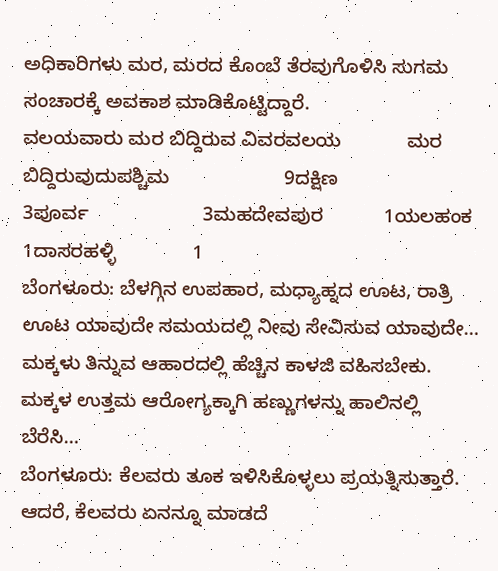ಅಧಿಕಾರಿಗಳು ಮರ, ಮರದ ಕೊಂಬೆ ತೆರವುಗೊಳಿಸಿ ಸುಗಮ ಸಂಚಾರಕ್ಕೆ ಅವಕಾಶ ಮಾಡಿಕೊಟ್ಟಿದ್ದಾರೆ.
ವಲಯವಾರು ಮರ ಬಿದ್ದಿರುವ ವಿವರವಲಯ            ಮರ ಬಿದ್ದಿರುವುದುಪಶ್ಚಿಮ                     9ದಕ್ಷಿಣ                       3ಪೂರ್ವ                     3ಮಹದೇವಪುರ           1ಯಲಹಂಕ                 1ದಾಸರಹಳ್ಳಿ              1
ಬೆಂಗಳೂರು: ಬೆಳಗ್ಗಿನ ಉಪಹಾರ, ಮಧ್ಯಾಹ್ನದ ಊಟ, ರಾತ್ರಿ ಊಟ ಯಾವುದೇ ಸಮಯದಲ್ಲಿ ನೀವು ಸೇವಿಸುವ ಯಾವುದೇ…
ಮಕ್ಕಳು ತಿನ್ನುವ ಆಹಾರದಲ್ಲಿ ಹೆಚ್ಚಿನ ಕಾಳಜಿ ವಹಿಸಬೇಕು. ಮಕ್ಕಳ ಉತ್ತಮ ಆರೋಗ್ಯಕ್ಕಾಗಿ ಹಣ್ಣುಗಳನ್ನು ಹಾಲಿನಲ್ಲಿ ಬೆರೆಸಿ…
ಬೆಂಗಳೂರು: ಕೆಲವರು ತೂಕ ಇಳಿಸಿಕೊಳ್ಳಲು ಪ್ರಯತ್ನಿಸುತ್ತಾರೆ. ಆದರೆ, ಕೆಲವರು ಏನನ್ನೂ ಮಾಡದೆ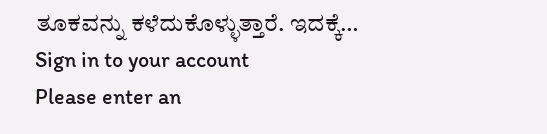ತೂಕವನ್ನು ಕಳೆದುಕೊಳ್ಳುತ್ತಾರೆ. ಇದಕ್ಕೆ…
Sign in to your account
Please enter an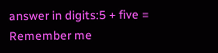answer in digits:5 + five =
Remember me